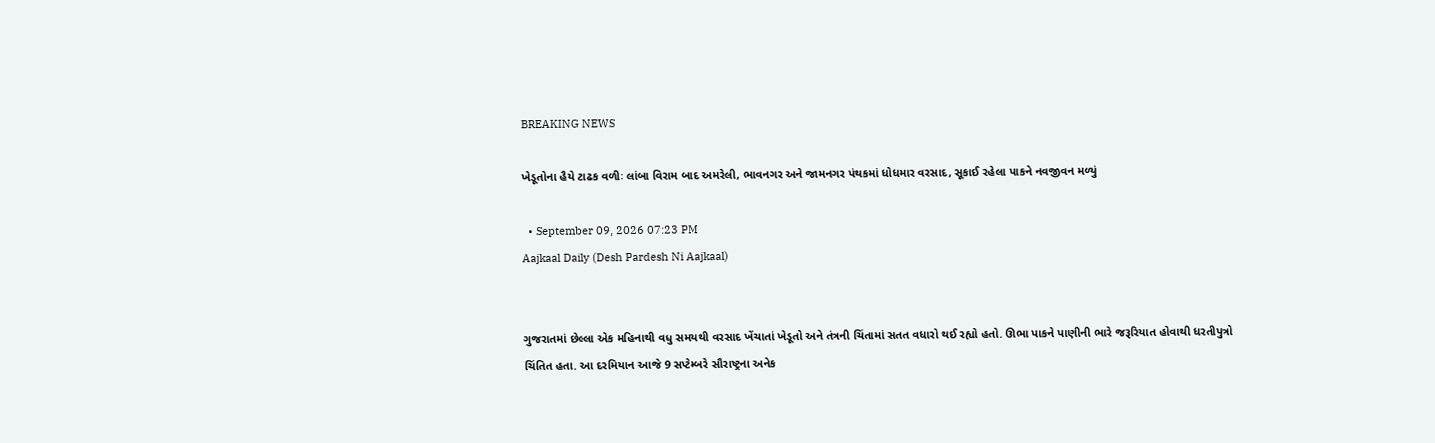BREAKING NEWS

ખેડૂતોના હૈયે ટાઢક વળીઃ લાંબા વિરામ બાદ અમરેલી, ભાવનગર અને જામનગર પંથકમાં ધોધમાર વરસાદ, સૂકાઈ રહેલા પાકને નવજીવન મળ્યું

  • September 09, 2026 07:23 PM
Aajkaal Daily (Desh Pardesh Ni Aajkaal)


ગુજરાતમાં છેલ્લા એક મહિનાથી વધુ સમયથી વરસાદ ખેંચાતાં ખેડૂતો અને તંત્રની ચિંતામાં સતત વધારો થઈ રહ્યો હતો. ઊભા પાકને પાણીની ભારે જરૂરિયાત હોવાથી ધરતીપુત્રો ચિંતિત હતા. આ દરમિયાન આજે 9 સપ્ટેમ્બરે સૌરાષ્ટ્રના અનેક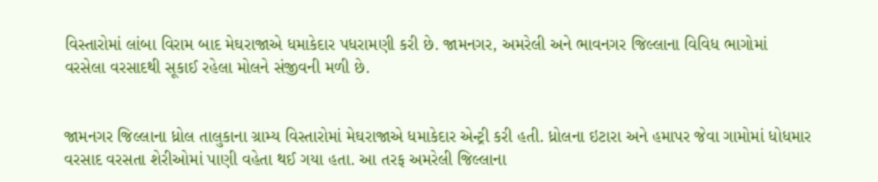વિસ્તારોમાં લાંબા વિરામ બાદ મેઘરાજાએ ધમાકેદાર પધરામણી કરી છે. જામનગર, અમરેલી અને ભાવનગર જિલ્લાના વિવિધ ભાગોમાં વરસેલા વરસાદથી સૂકાઈ રહેલા મોલને સંજીવની મળી છે.


જામનગર જિલ્લાના ધ્રોલ તાલુકાના ગ્રામ્ય વિસ્તારોમાં મેઘરાજાએ ધમાકેદાર એન્ટ્રી કરી હતી. ધ્રોલના ઇટારા અને હમાપર જેવા ગામોમાં ધોધમાર વરસાદ વરસતા શેરીઓમાં પાણી વહેતા થઈ ગયા હતા. આ તરફ અમરેલી જિલ્લાના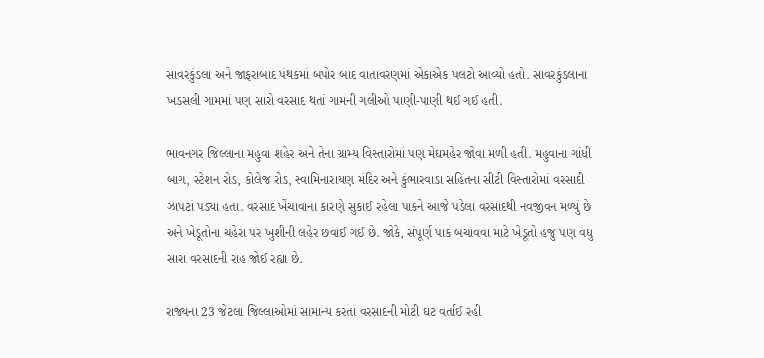સાવરકુંડલા અને જાફરાબાદ પંથકમાં બપોર બાદ વાતાવરણમાં એકાએક પલટો આવ્યો હતો. સાવરકુંડલાના ખડસલી ગામમાં પણ સારો વરસાદ થતાં ગામની ગલીઓ પાણી-પાણી થઈ ગઈ હતી.

ભાવનગર જિલ્લાના મહુવા શહેર અને તેના ગ્રામ્ય વિસ્તારોમાં પણ મેઘમહેર જોવા મળી હતી. મહુવાના ગાંધી બાગ, સ્ટેશન રોડ, કોલેજ રોડ, સ્વામિનારાયણ મંદિર અને કુંભારવાડા સહિતના સીટી વિસ્તારોમાં વરસાદી ઝાપટાં પડ્યા હતા. વરસાદ ખેંચાવાના કારણે સુકાઈ રહેલા પાકને આજે પડેલા વરસાદથી નવજીવન મળ્યું છે અને ખેડૂતોના ચહેરા પર ખુશીની લહેર છવાઈ ગઈ છે. જોકે, સંપૂર્ણ પાક બચાવવા માટે ખેડૂતો હજુ પણ વધુ સારા વરસાદની રાહ જોઈ રહ્યા છે.

રાજ્યના 23 જેટલા જિલ્લાઓમાં સામાન્ય કરતાં વરસાદની મોટી ઘટ વર્તાઈ રહી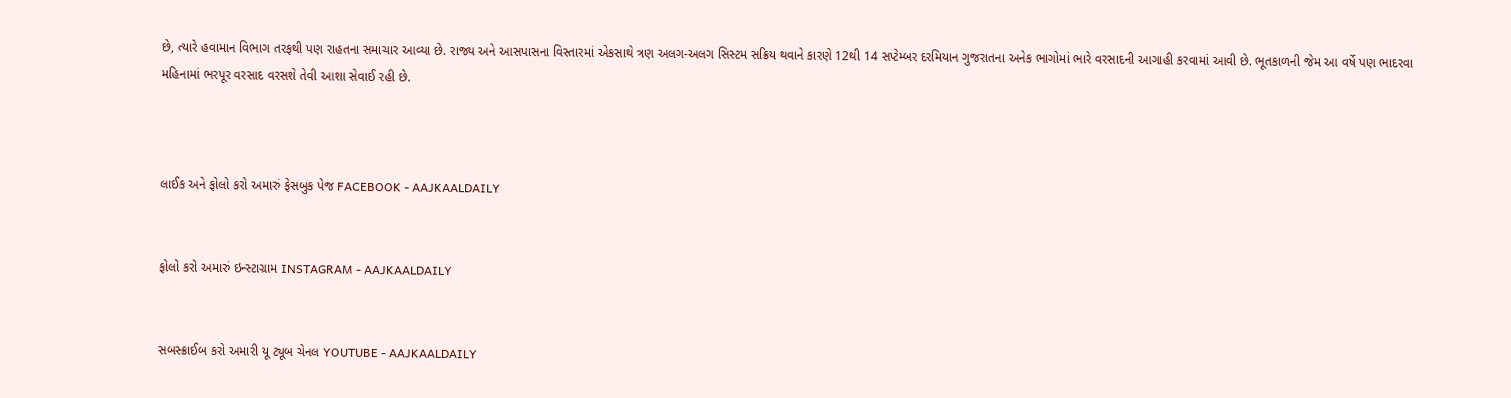છે, ત્યારે હવામાન વિભાગ તરફથી પણ રાહતના સમાચાર આવ્યા છે. રાજ્ય અને આસપાસના વિસ્તારમાં એકસાથે ત્રણ અલગ-અલગ સિસ્ટમ સક્રિય થવાને કારણે 12થી 14 સપ્ટેમ્બર દરમિયાન ગુજરાતના અનેક ભાગોમાં ભારે વરસાદની આગાહી કરવામાં આવી છે. ભૂતકાળની જેમ આ વર્ષે પણ ભાદરવા મહિનામાં ભરપૂર વરસાદ વરસશે તેવી આશા સેવાઈ રહી છે.



લાઈક અને ફોલો કરો અમારું ફેસબુક પેજ FACEBOOK - AAJKAALDAILY


ફોલો કરો અમારું ઇન્સ્ટાગ્રામ INSTAGRAM - AAJKAALDAILY


સબસ્ક્રાઈબ કરો અમારી યૂ ટ્યૂબ ચેનલ YOUTUBE - AAJKAALDAILY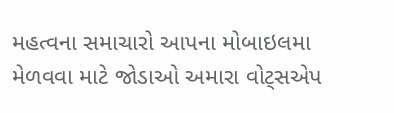મહત્વના સમાચારો આપના મોબાઇલમા મેળવવા માટે જોડાઓ અમારા વોટ્સએપ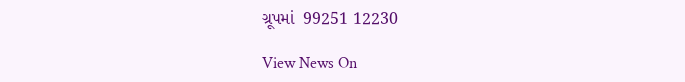ગ્રૂપમાં  99251 12230

View News On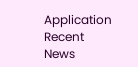Application
Recent News